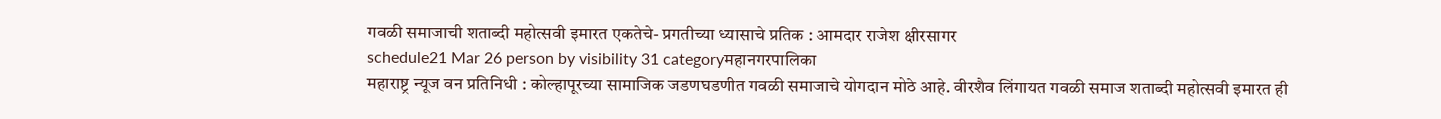गवळी समाजाची शताब्दी महोत्सवी इमारत एकतेचे- प्रगतीच्या ध्यासाचे प्रतिक : आमदार राजेश क्षीरसागर
schedule21 Mar 26 person by visibility 31 categoryमहानगरपालिका
महाराष्ट्र न्यूज वन प्रतिनिधी : कोल्हापूरच्या सामाजिक जडणघडणीत गवळी समाजाचे योगदान मोठे आहे. वीरशैव लिंगायत गवळी समाज शताब्दी महोत्सवी इमारत ही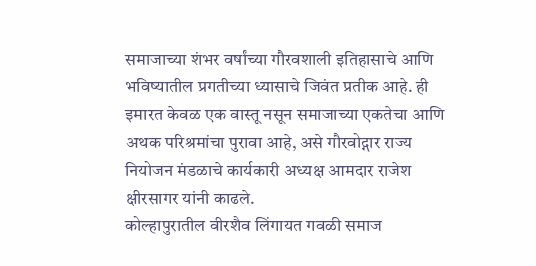समाजाच्या शंभर वर्षांच्या गौरवशाली इतिहासाचे आणि भविष्यातील प्रगतीच्या ध्यासाचे जिवंत प्रतीक आहे. ही इमारत केवळ एक वास्तू नसून समाजाच्या एकतेचा आणि अथक परिश्रमांचा पुरावा आहे, असे गौरवोद्गार राज्य नियोजन मंडळाचे कार्यकारी अध्यक्ष आमदार राजेश क्षीरसागर यांनी काढले.
कोल्हापुरातील वीरशैव लिंगायत गवळी समाज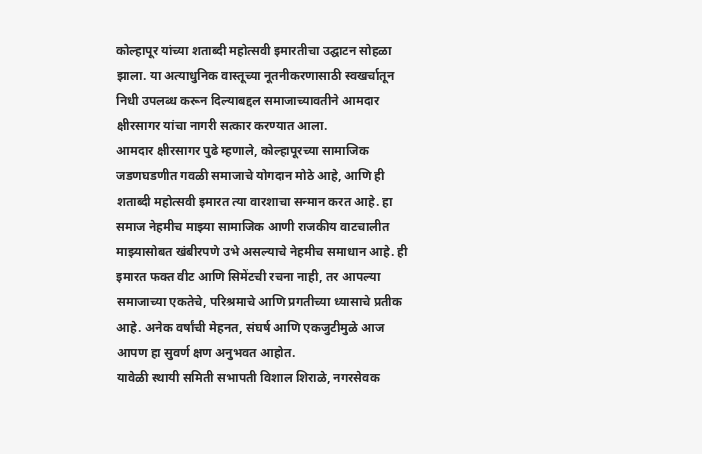कोल्हापूर यांच्या शताब्दी महोत्सवी इमारतीचा उद्घाटन सोहळा झाला. या अत्याधुनिक वास्तूच्या नूतनीकरणासाठी स्वखर्चातून निधी उपलब्ध करून दिल्याबद्दल समाजाच्यावतीने आमदार क्षीरसागर यांचा नागरी सत्कार करण्यात आला.
आमदार क्षीरसागर पुढे म्हणाले, कोल्हापूरच्या सामाजिक जडणघडणीत गवळी समाजाचे योगदान मोठे आहे, आणि ही शताब्दी महोत्सवी इमारत त्या वारशाचा सन्मान करत आहे. हा समाज नेहमीच माझ्या सामाजिक आणी राजकीय वाटचालीत माझ्यासोबत खंबीरपणे उभे असल्याचे नेहमीच समाधान आहे. ही इमारत फक्त वीट आणि सिमेंटची रचना नाही, तर आपल्या समाजाच्या एकतेचे, परिश्रमाचे आणि प्रगतीच्या ध्यासाचे प्रतीक आहे. अनेक वर्षांची मेहनत, संघर्ष आणि एकजुटीमुळे आज आपण हा सुवर्ण क्षण अनुभवत आहोत.
यावेळी स्थायी समिती सभापती विशाल शिराळे, नगरसेवक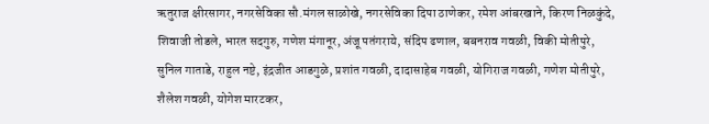ऋतुराज क्षीरसागर, नगरसेविका सौ.मंगल साळोखे, नगरसेविका दिपा ठाणेकर, रमेश आंबरखाने, किरण निळकुंदे, शिवाजी तोडले, भारत सदगुरु, गणेश मंगानूर, अंजू पतंगराये, संदिप ढणाल, बबनराव गवळी, विकी मोतीपुरे, सुनिल गाताडे, राहुल नष्टे, इंद्रजीत आडगुळे, प्रशांत गवळी, दादासाहेब गवळी, योगिराज गवळी, गणेश मोतीपुरे, शैलेश गवळी, योगेश मारटकर,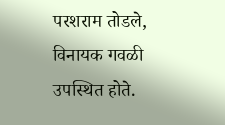परशराम तोडले, विनायक गवळी उपस्थित होते.